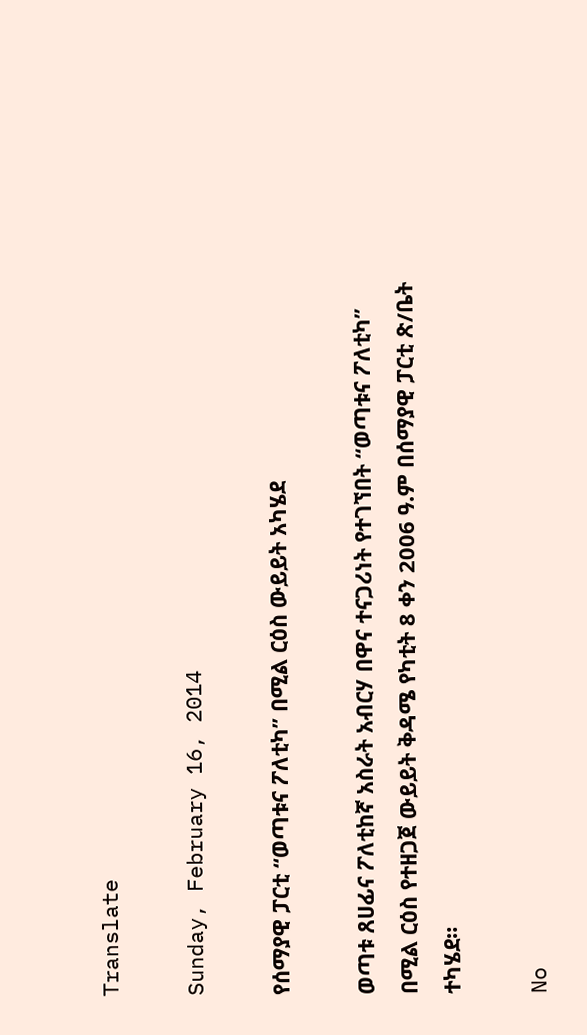Translate

Sunday, February 16, 2014

የሰማያዊ ፓርቲ “ወጣቱና ፖለቲካ” በሚል ርዕስ ውይይት አካሄደ

ወጣቱ ጸሀፊና ፖለቲከኛ አስራት አብርሃ በዋና ተናጋሪነት የተገኘበት “ወጣቱና ፖለቲካ” በሚል ርዕስ የተዘጋጀ ውይይት ቅዳሜ የካቲት 8 ቀን 2006 ዓ.ም በሰማያዊ ፓርቲ ጽ/ቤት ተካሄደ።

No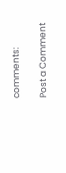comments:

Post a Comment